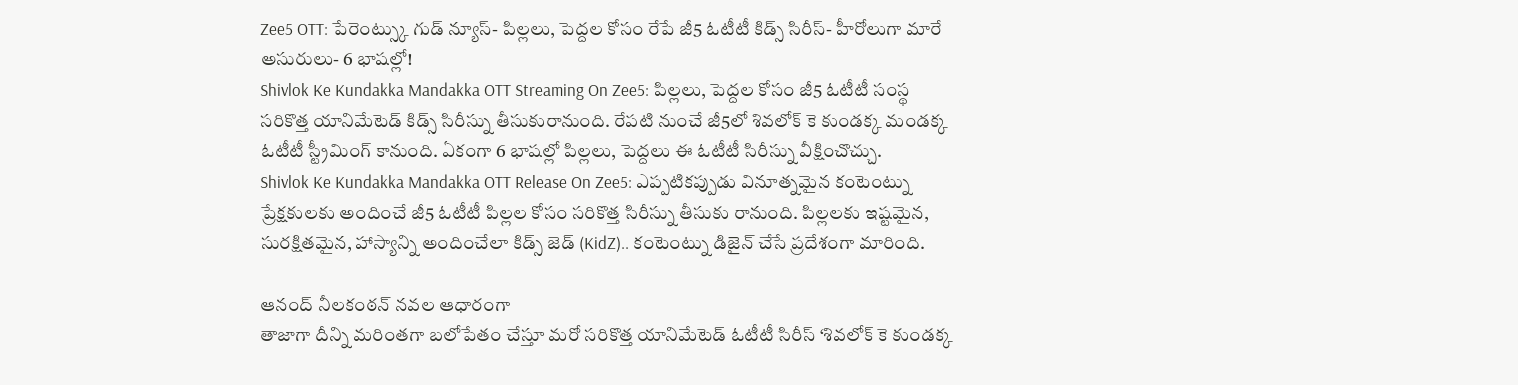Zee5 OTT: పేరెంట్స్కు గుడ్ న్యూస్- పిల్లలు, పెద్దల కోసం రేపే జీ5 ఓటీటీ కిడ్స్ సిరీస్- హీరోలుగా మారే అసురులు- 6 భాషల్లో!
Shivlok Ke Kundakka Mandakka OTT Streaming On Zee5: పిల్లలు, పెద్దల కోసం జీ5 ఓటీటీ సంస్థ సరికొత్త యానిమేటెడ్ కిడ్స్ సిరీస్ను తీసుకురానుంది. రేపటి నుంచే జీ5లో శివలోక్ కె కుండక్క మండక్క ఓటీటీ స్ట్రీమింగ్ కానుంది. ఏకంగా 6 భాషల్లో పిల్లలు, పెద్దలు ఈ ఓటీటీ సిరీస్ను వీక్షించొచ్చు.
Shivlok Ke Kundakka Mandakka OTT Release On Zee5: ఎప్పటికప్పుడు వినూత్నమైన కంటెంట్ను ప్రేక్షకులకు అందించే జీ5 ఓటీటీ పిల్లల కోసం సరికొత్త సిరీస్ను తీసుకు రానుంది. పిల్లలకు ఇష్టమైన, సురక్షితమైన, హాస్యాన్ని అందించేలా కిడ్స్ జెడ్ (KidZ).. కంటెంట్ను డిజైన్ చేసే ప్రదేశంగా మారింది.

ఆనంద్ నీలకంఠన్ నవల ఆధారంగా
తాజాగా దీన్ని మరింతగా బలోపేతం చేస్తూ మరో సరికొత్త యానిమేటెడ్ ఓటీటీ సిరీస్ ‘శివలోక్ కె కుండక్క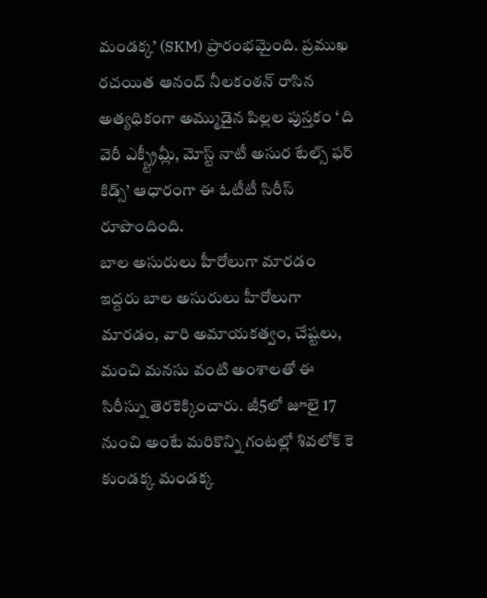మండక్క’ (SKM) ప్రారంభమైంది. ప్రముఖ రచయిత ఆనంద్ నీలకంఠన్ రాసిన అత్యధికంగా అమ్ముడైన పిల్లల పుస్తకం ‘ ది వెరీ ఎక్స్ట్రీమ్లీ, మోస్ట్ నాటీ అసుర టేల్స్ ఫర్ కిడ్స్’ ఆధారంగా ఈ ఓటీటీ సిరీస్ రూపొందింది.
బాల అసురులు హీరోలుగా మారడం
ఇద్దరు బాల అసురులు హీరోలుగా మారడం, వారి అమాయకత్వం, చేష్టలు, మంచి మనసు వంటి అంశాలతో ఈ సిరీస్ను తెరకెక్కించారు. జీ5లో జూలై 17 నుంచి అంటే మరికొన్ని గంటల్లో శివలోక్ కె కుండక్క మండక్క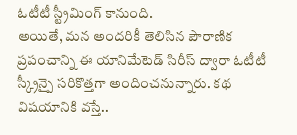ఓటీటీ స్ట్రీమింగ్ కానుంది.
అయితే, మన అందరికీ తెలిసిన పౌరాణిక ప్రపంచాన్ని ఈ యానిమేటెడ్ సిరీస్ ద్వారా ఓటీటీ స్క్రీన్పై సరికొత్తగా అందించనున్నారు. కథ విషయానికి వస్తే..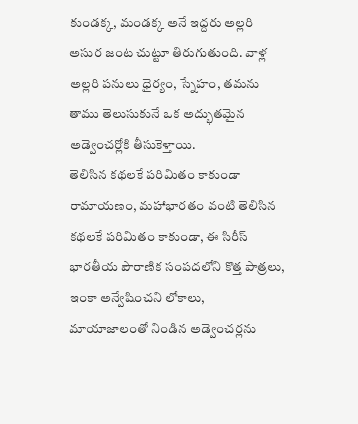కుండక్క, మండక్క అనే ఇద్దరు అల్లరి అసుర జంట చుట్టూ తిరుగుతుంది. వాళ్ల అల్లరి పనులు ధైర్యం, స్నేహం, తమను తాము తెలుసుకునే ఒక అద్భుతమైన అడ్వెంచర్లోకి తీసుకెళ్తాయి.
తెలిసిన కథలకే పరిమితం కాకుండా
రామాయణం, మహాభారతం వంటి తెలిసిన కథలకే పరిమితం కాకుండా, ఈ సిరీస్ భారతీయ పౌరాణిక సంపదలోని కొత్త పాత్రలు, ఇంకా అన్వేషించని లోకాలు, మాయాజాలంతో నిండిన అడ్వెంచర్లను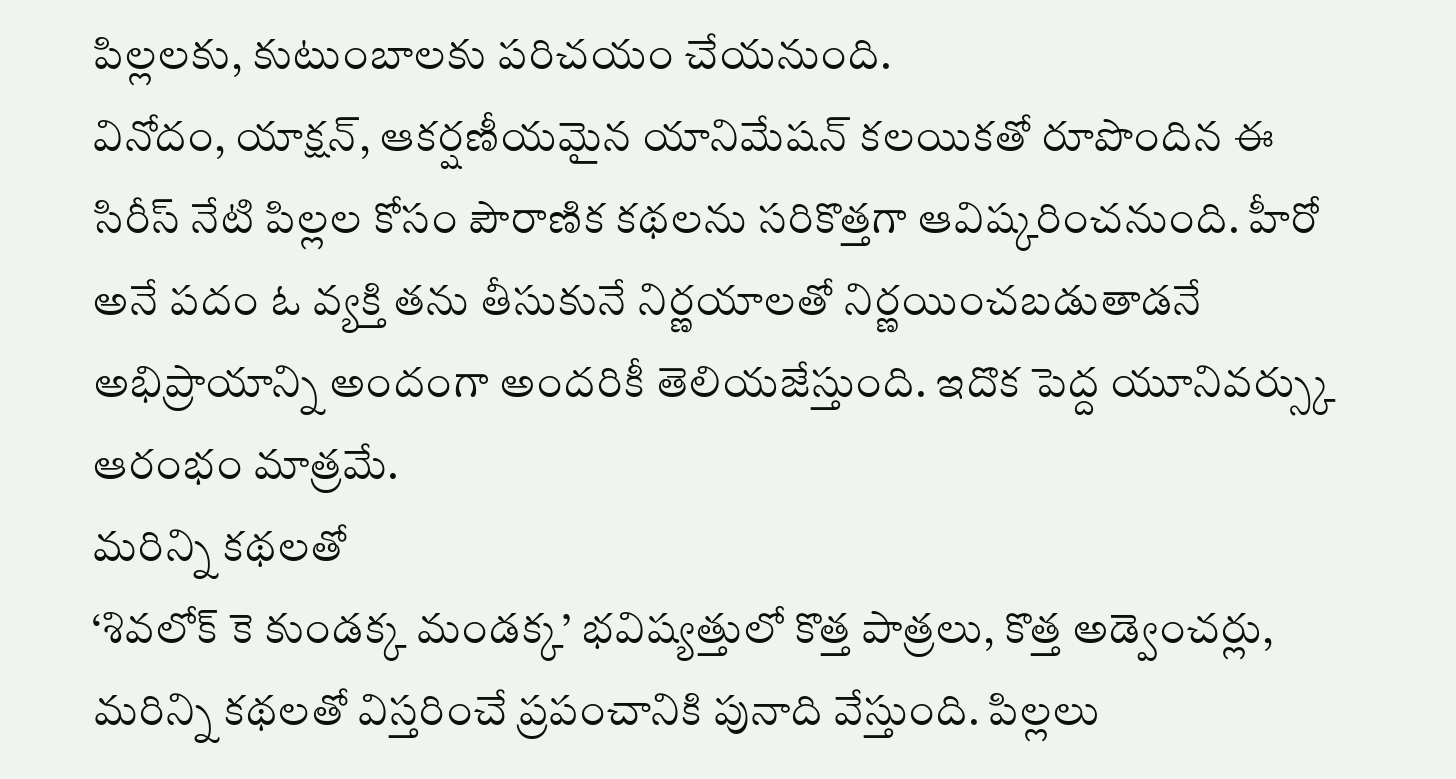పిల్లలకు, కుటుంబాలకు పరిచయం చేయనుంది.
వినోదం, యాక్షన్, ఆకర్షణీయమైన యానిమేషన్ కలయికతో రూపొందిన ఈ సిరీస్ నేటి పిల్లల కోసం పౌరాణిక కథలను సరికొత్తగా ఆవిష్కరించనుంది. హీరో అనే పదం ఓ వ్యక్తి తను తీసుకునే నిర్ణయాలతో నిర్ణయించబడుతాడనే అభిప్రాయాన్ని అందంగా అందరికీ తెలియజేస్తుంది. ఇదొక పెద్ద యూనివర్స్కు ఆరంభం మాత్రమే.
మరిన్ని కథలతో
‘శివలోక్ కె కుండక్క మండక్క’ భవిష్యత్తులో కొత్త పాత్రలు, కొత్త అడ్వెంచర్లు, మరిన్ని కథలతో విస్తరించే ప్రపంచానికి పునాది వేస్తుంది. పిల్లలు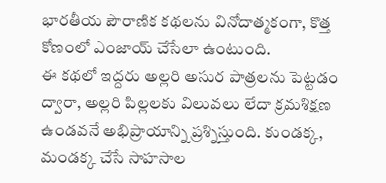భారతీయ పౌరాణిక కథలను వినోదాత్మకంగా, కొత్త కోణంలో ఎంజాయ్ చేసేలా ఉంటుంది.
ఈ కథలో ఇద్దరు అల్లరి అసుర పాత్రలను పెట్టడం ద్వారా, అల్లరి పిల్లలకు విలువలు లేదా క్రమశిక్షణ ఉండవనే అభిప్రాయాన్ని ప్రశ్నిస్తుంది. కుండక్క, మండక్క చేసే సాహసాల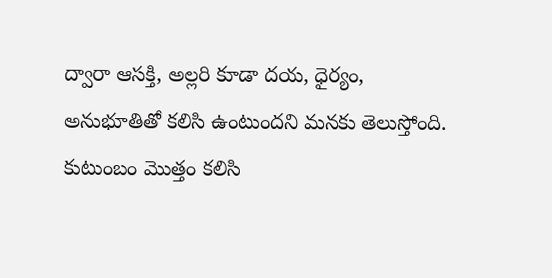ద్వారా ఆసక్తి, అల్లరి కూడా దయ, ధైర్యం, అనుభూతితో కలిసి ఉంటుందని మనకు తెలుస్తోంది.
కుటుంబం మొత్తం కలిసి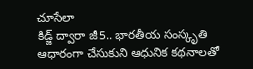చూసేలా
కిడ్జ్ ద్వారా జీ5.. భారతీయ సంస్కృతి ఆధారంగా చేసుకుని ఆధునిక కథనాలతో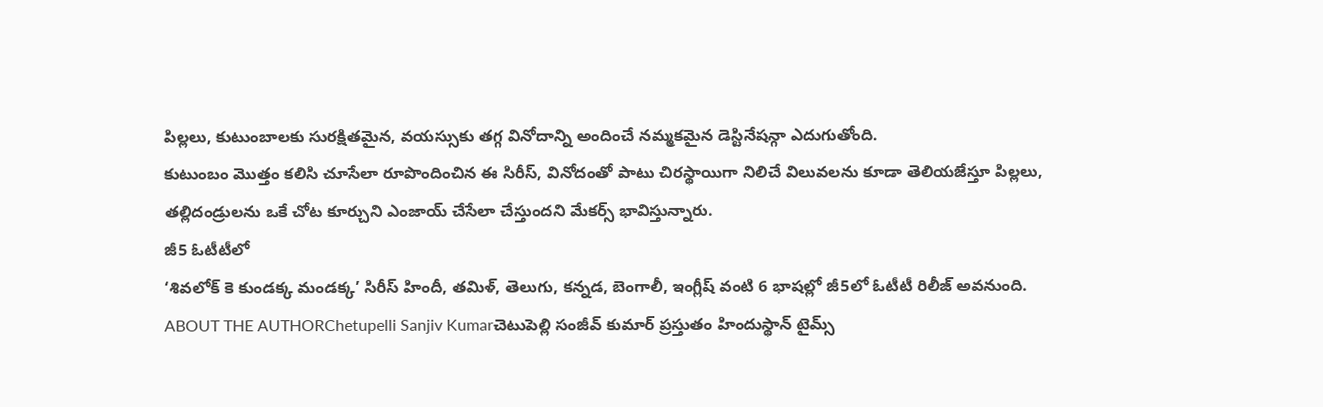పిల్లలు, కుటుంబాలకు సురక్షితమైన, వయస్సుకు తగ్గ వినోదాన్ని అందించే నమ్మకమైన డెస్టినేషన్గా ఎదుగుతోంది.
కుటుంబం మొత్తం కలిసి చూసేలా రూపొందించిన ఈ సిరీస్, వినోదంతో పాటు చిరస్థాయిగా నిలిచే విలువలను కూడా తెలియజేస్తూ పిల్లలు, తల్లిదండ్రులను ఒకే చోట కూర్చుని ఎంజాయ్ చేసేలా చేస్తుందని మేకర్స్ భావిస్తున్నారు.
జీ5 ఓటీటీలో
‘శివలోక్ కె కుండక్క మండక్క’ సిరీస్ హిందీ, తమిళ్, తెలుగు, కన్నడ, బెంగాలీ, ఇంగ్లీష్ వంటి 6 భాషల్లో జీ5లో ఓటీటీ రిలీజ్ అవనుంది.
ABOUT THE AUTHORChetupelli Sanjiv Kumarచెటుపెల్లి సంజీవ్ కుమార్ ప్రస్తుతం హిందుస్థాన్ టైమ్స్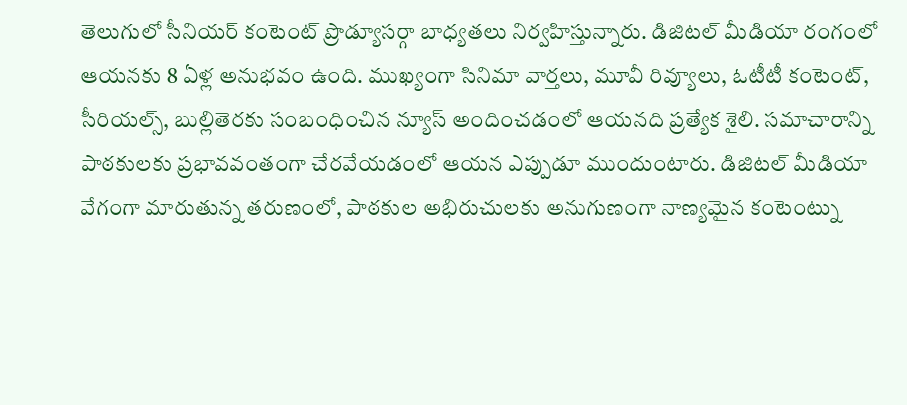తెలుగులో సీనియర్ కంటెంట్ ప్రొడ్యూసర్గా బాధ్యతలు నిర్వహిస్తున్నారు. డిజిటల్ మీడియా రంగంలో ఆయనకు 8 ఏళ్ల అనుభవం ఉంది. ముఖ్యంగా సినిమా వార్తలు, మూవీ రివ్యూలు, ఓటీటీ కంటెంట్, సీరియల్స్, బుల్లితెరకు సంబంధించిన న్యూస్ అందించడంలో ఆయనది ప్రత్యేక శైలి. సమాచారాన్ని పాఠకులకు ప్రభావవంతంగా చేరవేయడంలో ఆయన ఎప్పుడూ ముందుంటారు. డిజిటల్ మీడియా వేగంగా మారుతున్న తరుణంలో, పాఠకుల అభిరుచులకు అనుగుణంగా నాణ్యమైన కంటెంట్ను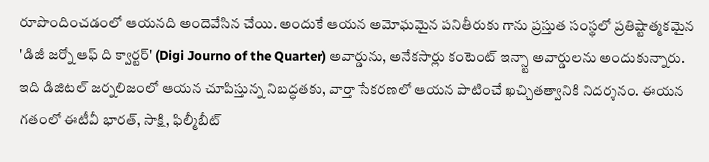రూపొందించడంలో ఆయనది అందెవేసిన చేయి. అందుకే ఆయన అమోఘమైన పనితీరుకు గాను ప్రస్తుత సంస్థలో ప్రతిష్టాత్మకమైన 'డిజీ జర్నో ఆఫ్ ది క్వార్టర్' (Digi Journo of the Quarter) అవార్డును, అనేకసార్లు కంటెంట్ ఇన్స్టా అవార్డులను అందుకున్నారు. ఇది డిజిటల్ జర్నలిజంలో ఆయన చూపిస్తున్న నిబద్ధతకు, వార్తా సేకరణలో ఆయన పాటించే ఖచ్చితత్వానికి నిదర్శనం. ఈయన గతంలో ఈటీవీ భారత్, సాక్షి, ఫిల్మీబీట్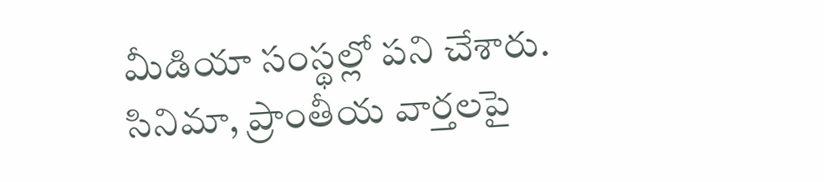మీడియా సంస్థల్లో పని చేశారు. సినిమా, ప్రాంతీయ వార్తలపై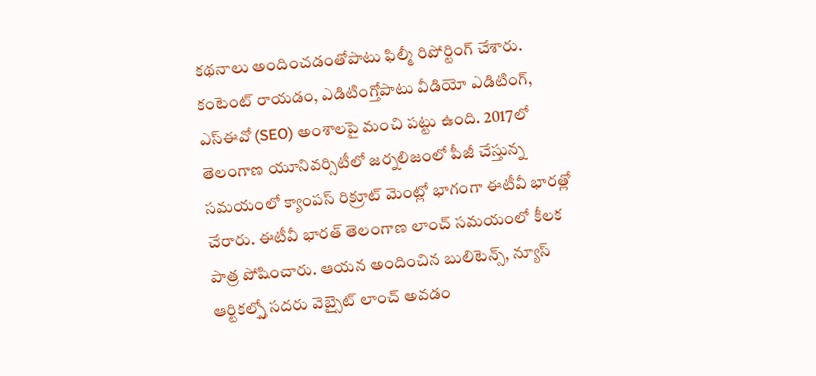కథనాలు అందించడంతోపాటు ఫిల్మీ రిపోర్టింగ్ చేశారు. కంటెంట్ రాయడం, ఎడిటింగ్తోపాటు వీడియో ఎడిటింగ్, ఎస్ఈవో (SEO) అంశాలపై మంచి పట్టు ఉంది. 2017లో తెలంగాణ యూనివర్సిటీలో జర్నలిజంలో పీజీ చేస్తున్న సమయంలో క్యాంపస్ రిక్రూట్ మెంట్లో భాగంగా ఈటీవీ భారత్లో చేరారు. ఈటీవీ భారత్ తెలంగాణ లాంచ్ సమయంలో కీలక పాత్ర పోషించారు. ఆయన అందించిన బులిటెన్స్, న్యూస్ ఆర్టికల్స్తో సదరు వెబ్సైట్ లాంచ్ అవడం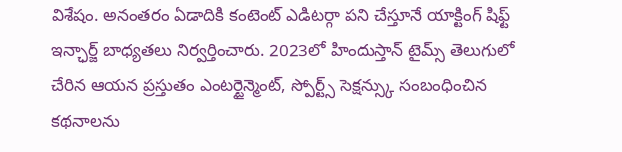విశేషం. అనంతరం ఏడాదికి కంటెంట్ ఎడిటర్గా పని చేస్తూనే యాక్టింగ్ షిఫ్ట్ ఇన్ఛార్జ్ బాధ్యతలు నిర్వర్తించారు. 2023లో హిందుస్తాన్ టైమ్స్ తెలుగులో చేరిన ఆయన ప్రస్తుతం ఎంటర్టైన్మెంట్, స్పోర్ట్స్ సెక్షన్స్కు సంబంధించిన కథనాలను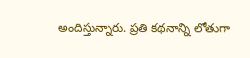అందిస్తున్నారు. ప్రతి కథనాన్ని లోతుగా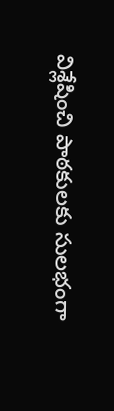విశ్లేషించి పాఠకులకు సులభంగా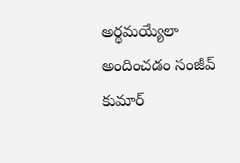అర్థమయ్యేలా అందించడం సంజీవ్ కుమార్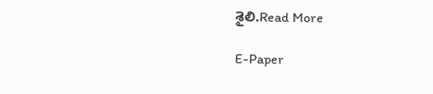శైలి.Read More

E-Paper